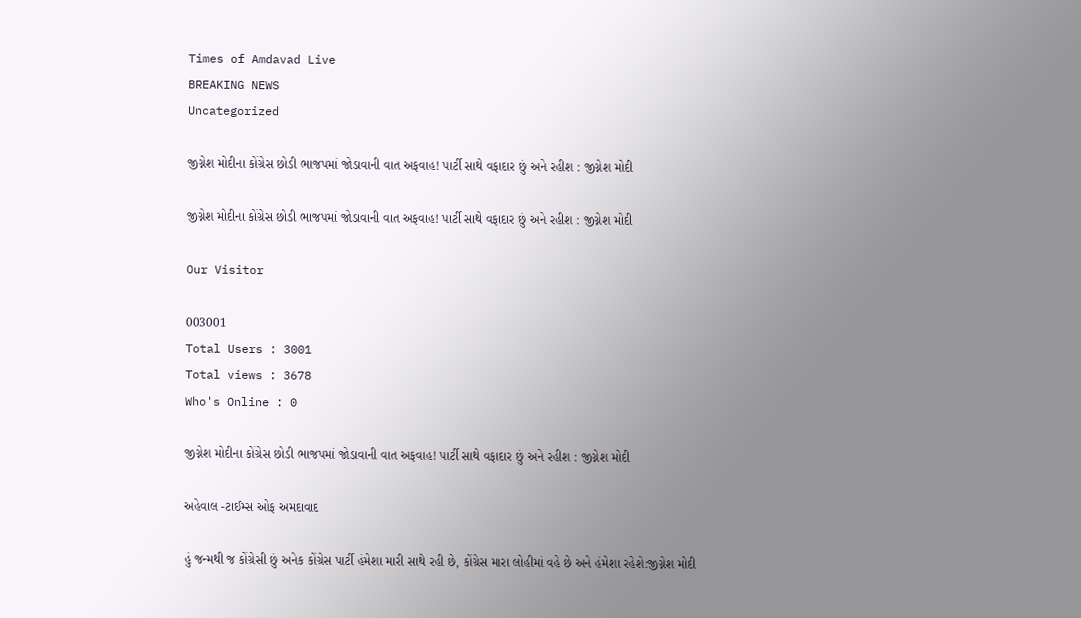Times of Amdavad Live
BREAKING NEWS
Uncategorized

જીગ્નેશ મોદીના કોંગ્રેસ છોડી ભાજપમાં જોડાવાની વાત અફવાહ! પાર્ટી સાથે વફાદાર છું અને રહીશ : જીગ્નેશ મોદી

જીગ્નેશ મોદીના કોંગ્રેસ છોડી ભાજપમાં જોડાવાની વાત અફવાહ! પાર્ટી સાથે વફાદાર છું અને રહીશ : જીગ્નેશ મોદી

Our Visitor

003001
Total Users : 3001
Total views : 3678
Who's Online : 0

જીગ્નેશ મોદીના કોંગ્રેસ છોડી ભાજપમાં જોડાવાની વાત અફવાહ! પાર્ટી સાથે વફાદાર છું અને રહીશ : જીગ્નેશ મોદી

અહેવાલ -ટાઈમ્સ ઓફ અમદાવાદ

હું જન્મથી જ કોંગ્રેસી છું અનેક કોંગ્રેસ પાર્ટી હંમેશા મારી સાથે રહી છે, કોંગ્રેસ મારા લોહીમાં વહે છે અને હંમેશા રહેશે:જીગ્નેશ મોદી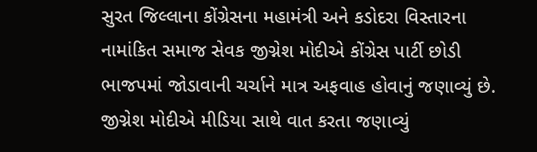સુરત જિલ્લાના કોંગ્રેસના મહામંત્રી અને કડોદરા વિસ્તારના નામાંકિત સમાજ સેવક જીગ્નેશ મોદીએ કોંગ્રેસ પાર્ટી છોડી ભાજપમાં જોડાવાની ચર્ચાને માત્ર અફવાહ હોવાનું જણાવ્યું છે. જીગ્નેશ મોદીએ મીડિયા સાથે વાત કરતા જણાવ્યું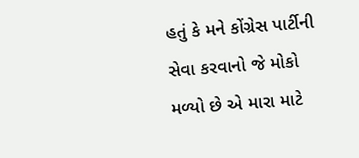હતું કે મને કોંગ્રેસ પાર્ટીની સેવા કરવાનો જે મોકો મળ્યો છે એ મારા માટે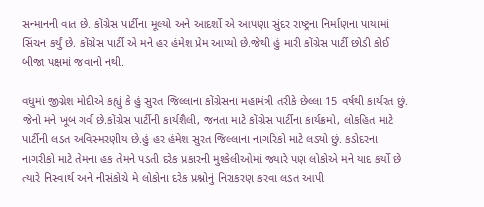સન્માનની વાત છે. કોંગ્રેસ પાર્ટીના મૂલ્યો અને આદર્શો એ આપણા સુંદર રાષ્ટ્રના નિર્માણના પાયામાં સિંચન કર્યું છે. કોંગ્રેસ પાર્ટી એ મને હર હંમેશ પ્રેમ આપ્યો છે.જેથી હું મારી કોંગ્રેસ પાર્ટી છોડી કોઈ બીજા પક્ષમાં જવાનો નથી.

વધુમાં જીગ્નેશ મોદીએ કહ્યું કે હું સુરત જિલ્લાના કોંગ્રેસના મહામંત્રી તરીકે છેલ્લા 15 વર્ષથી કાર્યરત છું. જેનો મને ખૂબ ગર્વ છે.કોંગ્રેસ પાર્ટીની કાર્યશૈલી, જનતા માટે કોંગ્રેસ પાર્ટીના કાર્યક્રમો, લોકહિત માટે પાર્ટીની લડત અવિસ્મરણીય છે.હું હર હંમેશ સુરત જિલ્લાના નાગરિકો માટે લડ્યો છું. કડોદરના નાગરીકો માટે તેમના હક તેમને પડતી દરેક પ્રકારની મુશ્કેલીઓમાં જ્યારે પણ લોકોએ મને યાદ કર્યો છે ત્યારે નિસ્વાર્થ અને નીસંકોચે મે લોકોના દરેક પ્રશ્નોનું નિરાકરણ કરવા લડત આપી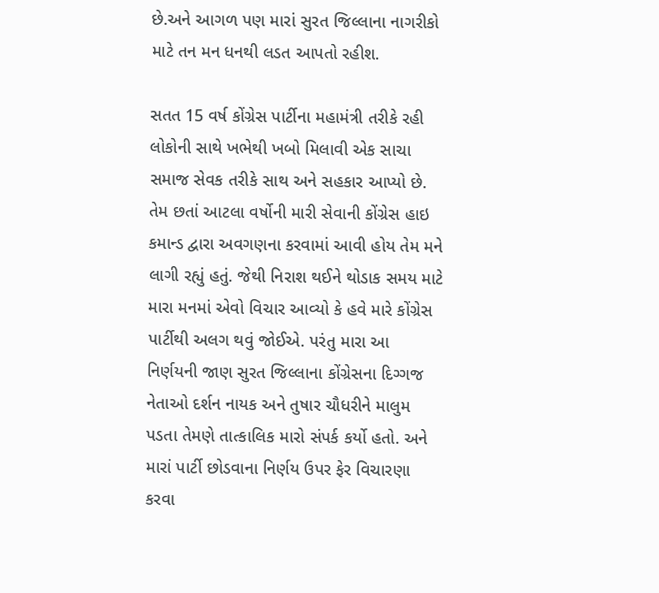છે.અને આગળ પણ મારાં સુરત જિલ્લાના નાગરીકો માટે તન મન ધનથી લડત આપતો રહીશ.

સતત 15 વર્ષ કોંગ્રેસ પાર્ટીના મહામંત્રી તરીકે રહી લોકોની સાથે ખભેથી ખબો મિલાવી એક સાચા સમાજ સેવક તરીકે સાથ અને સહકાર આપ્યો છે. તેમ છતાં આટલા વર્ષોની મારી સેવાની કોંગ્રેસ હાઇ કમાન્ડ દ્વારા અવગણના કરવામાં આવી હોય તેમ મને લાગી રહ્યું હતું. જેથી નિરાશ થઈને થોડાક સમય માટે મારા મનમાં એવો વિચાર આવ્યો કે હવે મારે કોંગ્રેસ પાર્ટીથી અલગ થવું જોઈએ. પરંતુ મારા આ નિર્ણયની જાણ સુરત જિલ્લાના કોંગ્રેસના દિગ્ગજ નેતાઓ દર્શન નાયક અને તુષાર ચૌધરીને માલુમ પડતા તેમણે તાત્કાલિક મારો સંપર્ક કર્યો હતો. અને મારાં પાર્ટી છોડવાના નિર્ણય ઉપર ફેર વિચારણા કરવા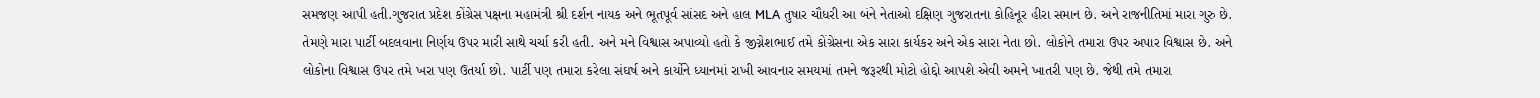સમજણ આપી હતી.ગુજરાત પ્રદેશ કોંગ્રેસ પક્ષના મહામંત્રી શ્રી દર્શન નાયક અને ભૂતપૂર્વ સાંસદ અને હાલ MLA તુષાર ચૌધરી આ બંને નેતાઓ દક્ષિણ ગુજરાતના કોહિનૂર હીરા સમાન છે. અને રાજનીતિમાં મારા ગુરુ છે. તેમણે મારા પાર્ટી બદલવાના નિર્ણય ઉપર મારી સાથે ચર્ચા કરી હતી. અને મને વિશ્વાસ અપાવ્યો હતો કે જીગ્નેશભાઈ તમે કોંગ્રેસના એક સારા કાર્યકર અને એક સારા નેતા છો. લોકોને તમારા ઉપર અપાર વિશ્વાસ છે. અને લોકોના વિશ્વાસ ઉપર તમે ખરા પણ ઉતર્યા છો. પાર્ટી પણ તમારા કરેલા સંઘર્ષ અને કાર્યોને ધ્યાનમાં રાખી આવનાર સમયમાં તમને જરૂરથી મોટો હોદ્દો આપશે એવી અમને ખાતરી પણ છે. જેથી તમે તમારા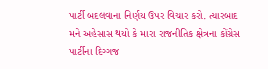પાર્ટી બદલવાના નિર્ણય ઉપર વિચાર કરો. ત્યારબાદ મને અહેસાસ થયો કે મારા રાજનીતિક ક્ષેત્રના કોંગ્રેસ પાર્ટીના દિગ્ગજ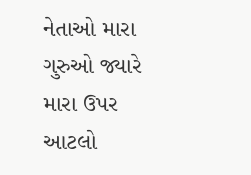નેતાઓ મારા ગુરુઓ જ્યારે મારા ઉપર આટલો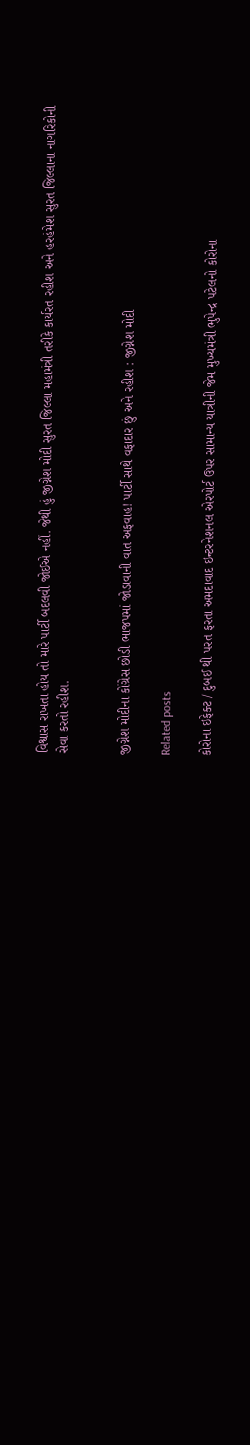વિશ્વાસ રાખતા હોય તો મારે પાર્ટી બદલવી જોઈએ નહીં. જેથી હું જીગ્નેશ મોદી સુરત જિલ્લા મહામંત્રી તરીકે કાર્યરત રહીશ અને હરહંમેશ સુરત જિલ્લાના નાગરિકોની સેવા કરતો રહીશ.


જીગ્નેશ મોદીના કોંગ્રેસ છોડી ભાજપમાં જોડાવાની વાત અફવાહ! પાર્ટી સાથે વફાદાર છું અને રહીશ : જીગ્નેશ મોદી

Related posts

કોરોના ઇફેક્ટ / દુબઈ થી પરત ફરતા અમદાવાદ ઇન્ટરનેશનલ એરપોર્ટ ઉપર સામાન્ય યાત્રીની જેમ મુખ્યમંત્રી ભુપેન્દ્ર પટેલનો કોરોના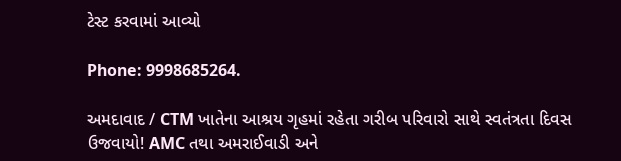ટેસ્ટ કરવામાં આવ્યો

Phone: 9998685264.

અમદાવાદ / CTM ખાતેના આશ્રય ગૃહમાં રહેતા ગરીબ પરિવારો સાથે સ્વતંત્રતા દિવસ ઉજવાયો! AMC તથા અમરાઈવાડી અને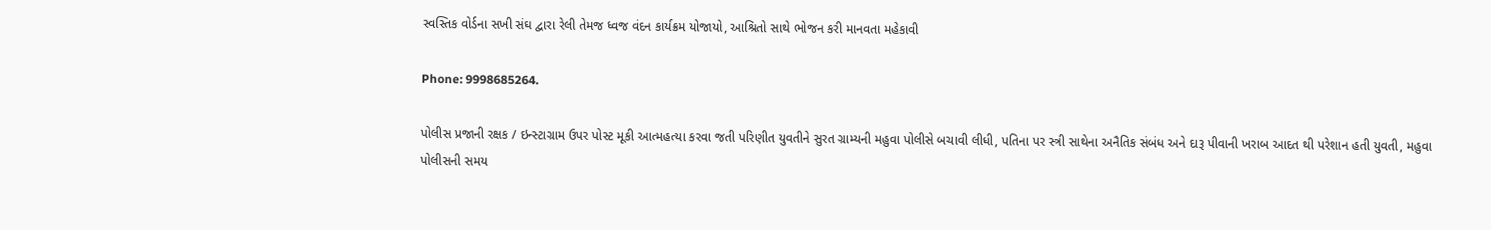સ્વસ્તિક વોર્ડના સખી સંઘ દ્વારા રેલી તેમજ ધ્વજ વંદન કાર્યક્રમ યોજાયો, આશ્રિતો સાથે ભોજન કરી માનવતા મહેકાવી

Phone: 9998685264.

પોલીસ પ્રજાની રક્ષક / ઇન્સ્ટાગ્રામ ઉપર પોસ્ટ મૂકી આત્મહત્યા કરવા જતી પરિણીત યુવતીને સુરત ગ્રામ્યની મહુવા પોલીસે બચાવી લીધી, પતિના પર સ્ત્રી સાથેના અનૈતિક સંબંધ અને દારૂ પીવાની ખરાબ આદત થી પરેશાન હતી યુવતી, મહુવા પોલીસની સમય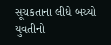સૂચકતાના લીધે બચ્યો યુવતીનો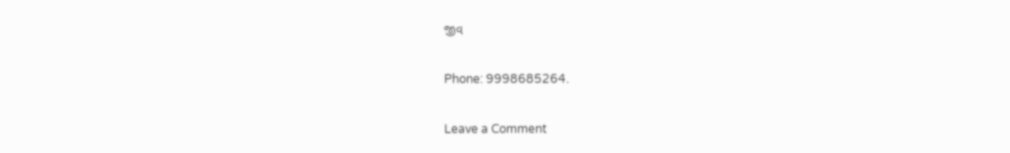જીવ

Phone: 9998685264.

Leave a Comment